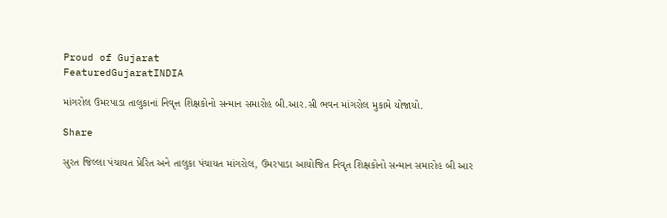Proud of Gujarat
FeaturedGujaratINDIA

માંગરોલ ઉમરપાડા તાલુકાનાં નિવૃત્ત શિક્ષકોનો સન્માન સમારોહ બી.આર.સી ભવન માંગરોલ મુકામે યોજાયો.

Share

સુરત જિલ્લા પંચાયત પ્રેરિત અને તાલુકા પંચાયત માંગરોલ, ઉમરપાડા આયોજિત નિવૃત શિક્ષકોનો સન્માન સમારોહ બી આર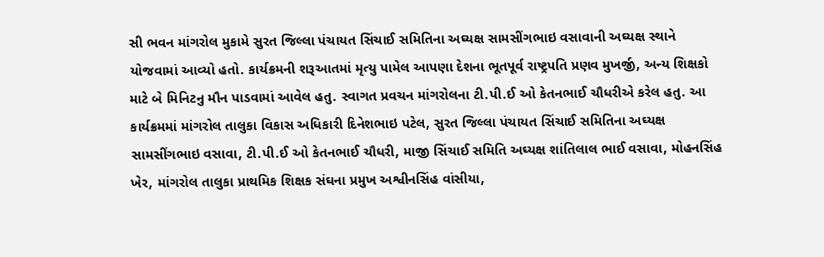સી ભવન માંગરોલ મુકામે સુરત જિલ્લા પંચાયત સિંચાઈ સમિતિના અઘ્યક્ષ સામસીંગભાઇ વસાવાની અઘ્યક્ષ સ્થાને યોજવામાં આવ્યો હતો. કાર્યક્રમની શરૂઆતમાં મૃત્યુ પામેલ આપણા દેશના ભૂતપૂર્વ રાષ્ટ્રપતિ પ્રણવ મુખર્જી, અન્ય શિક્ષકો માટે બે મિનિટનુ મૌન પાડવામાં આવેલ હતુ. સ્વાગત પ્રવચન માંગરોલના ટી.પી.ઈ ઓ કેતનભાઈ ચૌધરીએ કરેલ હતુ. આ કાર્યક્રમમાં માંગરોલ તાલુકા વિકાસ અધિકારી દિનેશભાઇ પટેલ, સુરત જિલ્લા પંચાયત સિંચાઈ સમિતિના અઘ્યક્ષ સામસીંગભાઇ વસાવા, ટી.પી.ઈ ઓ કેતનભાઈ ચૌધરી, માજી સિંચાઈ સમિતિ અઘ્યક્ષ શાંતિલાલ ભાઈ વસાવા, મોહનસિંહ ખેર, માંગરોલ તાલુકા પ્રાથમિક શિક્ષક સંઘના પ્રમુખ અશ્વીનસિંહ વાંસીયા,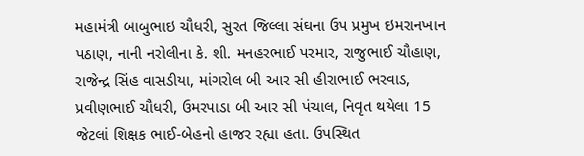મહામંત્રી બાબુભાઇ ચૌધરી, સુરત જિલ્લા સંઘના ઉપ પ્રમુખ ઇમરાનખાન પઠાણ, નાની નરોલીના કે. શી. મનહરભાઈ પરમાર, રાજુભાઈ ચૌહાણ, રાજેન્દ્ર સિંહ વાસડીયા, માંગરોલ બી આર સી હીરાભાઈ ભરવાડ, પ્રવીણભાઈ ચૌધરી, ઉમરપાડા બી આર સી પંચાલ, નિવૃત થયેલા 15 જેટલાં શિક્ષક ભાઈ-બેહનો હાજર રહ્યા હતા. ઉપસ્થિત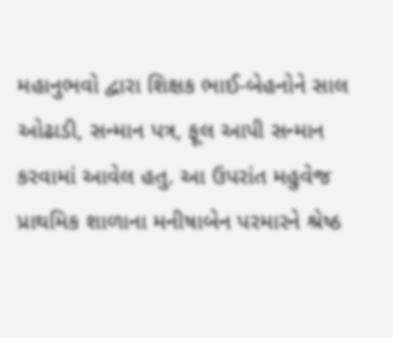મહાનુભવો દ્વારા શિક્ષક ભાઈ-બેહનોને સાલ ઓઢાડી, સન્માન પત્ર, ફૂલ આપી સન્માન કરવામાં આવેલ હતુ. આ ઉપરાંત મહુવેજ પ્રાથમિક શાળાના મનીષાબેન પરમારને શ્રેષ્ઠ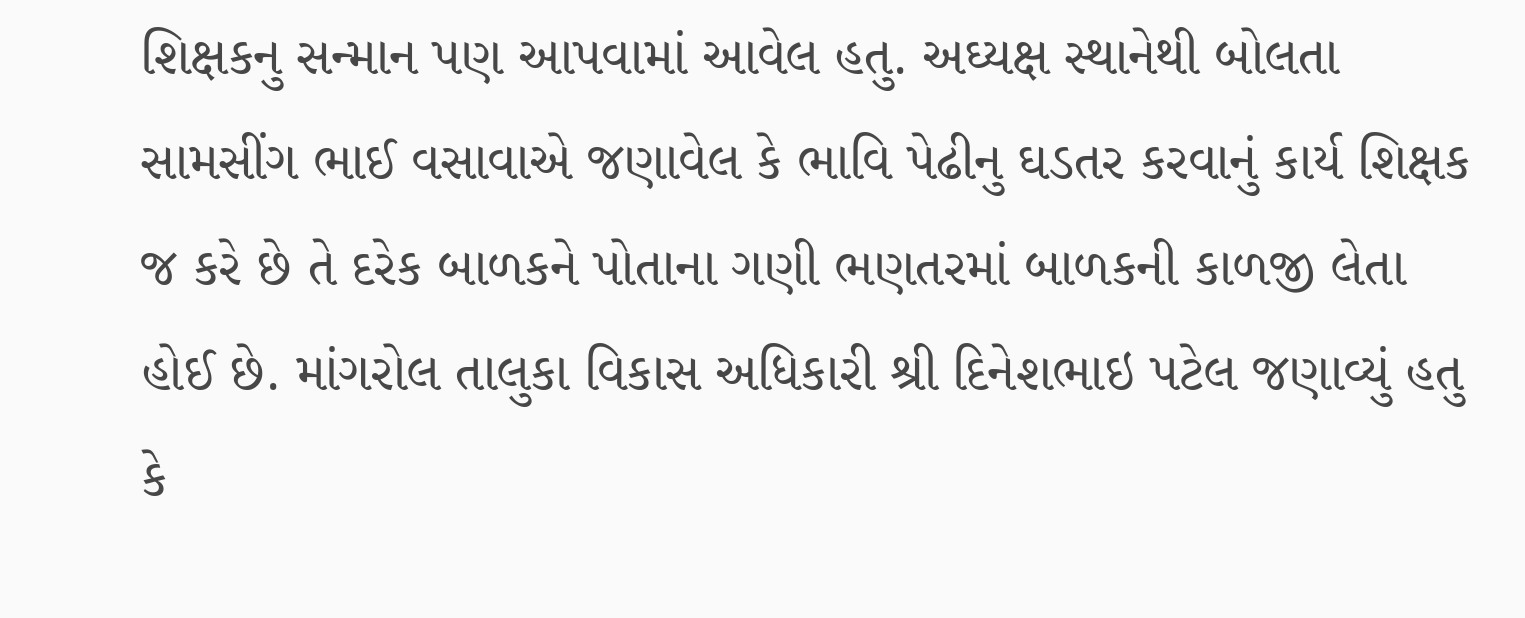શિક્ષકનુ સન્માન પણ આપવામાં આવેલ હતુ. અઘ્યક્ષ સ્થાનેથી બોલતા સામસીંગ ભાઈ વસાવાએ જણાવેલ કે ભાવિ પેઢીનુ ઘડતર કરવાનું કાર્ય શિક્ષક જ કરે છે તે દરેક બાળકને પોતાના ગણી ભણતરમાં બાળકની કાળજી લેતા હોઈ છે. માંગરોલ તાલુકા વિકાસ અધિકારી શ્રી દિનેશભાઇ પટેલ જણાવ્યું હતુ કે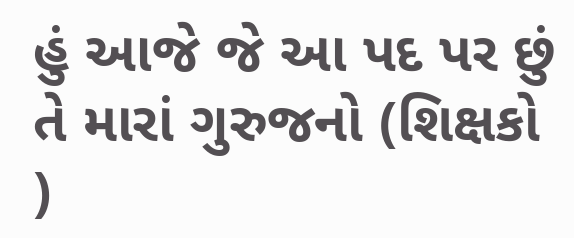હું આજે જે આ પદ પર છું તે મારાં ગુરુજનો (શિક્ષકો )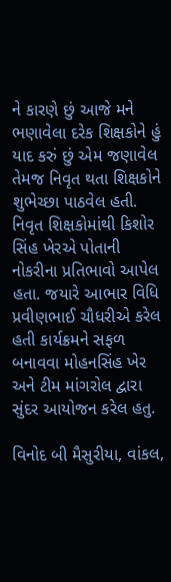ને કારણે છું આજે મને ભણાવેલા દરેક શિક્ષકોને હું યાદ કરું છું એમ જણાવેલ તેમજ નિવૃત થતા શિક્ષકોને શુભેચ્છા પાઠવેલ હતી. નિવૃત શિક્ષકોમાંથી કિશોર સિંહ ખેરએ પોતાની નોકરીના પ્રતિભાવો આપેલ હતા. જયારે આભાર વિધિ પ્રવીણભાઈ ચૌધરીએ કરેલ હતી કાર્યક્રમને સફળ બનાવવા મોહનસિંહ ખેર અને ટીમ માંગરોલ દ્વારા સુંદર આયોજન કરેલ હતુ.

વિનોદ બી મૈસુરીયા, વાંકલ,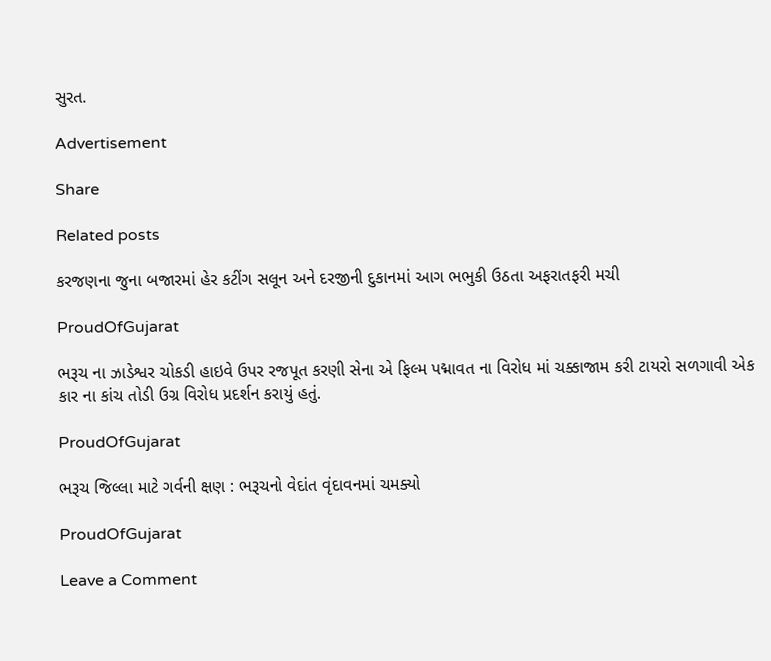સુરત.

Advertisement

Share

Related posts

કરજણના જુના બજારમાં હેર કટીંગ સલૂન અને દરજીની દુકાનમાં આગ ભભુકી ઉઠતા અફરાતફરી મચી

ProudOfGujarat

ભરૂચ ના ઝાડેશ્વર ચોકડી હાઇવે ઉપર રજપૂત કરણી સેના એ ફિલ્મ પદ્માવત ના વિરોધ માં ચક્કાજામ કરી ટાયરો સળગાવી એક કાર ના કાંચ તોડી ઉગ્ર વિરોધ પ્રદર્શન કરાયું હતું.

ProudOfGujarat

ભરૂચ જિલ્લા માટે ગર્વની ક્ષણ : ભરૂચનો વેદાંત વૃંદાવનમાં ચમક્યો

ProudOfGujarat

Leave a Comment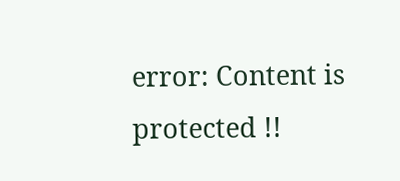error: Content is protected !!